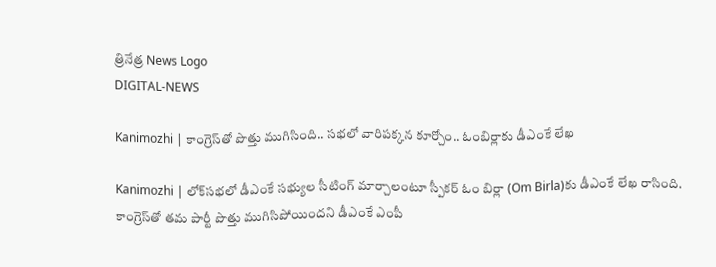త్రినేత్ర News Logo
DIGITAL-NEWS

Kanimozhi | కాంగ్రెస్‌తో పొత్తు ముగిసింది.. స‌భ‌లో వారిప‌క్క‌న కూర్చోం.. ఓంబిర్లాకు డీఎంకే లేఖ‌

Kanimozhi | లోక్‌స‌భ‌లో డీఎంకే స‌భ్యుల సీటింగ్ మార్చాలంటూ స్పీక‌ర్ ఓం బిర్లా (Om Birla)కు డీఎంకే లేఖ రాసింది. కాంగ్రెస్‌తో త‌మ పార్టీ పొత్తు ముగిసిపోయింద‌ని డీఎంకే ఎంపీ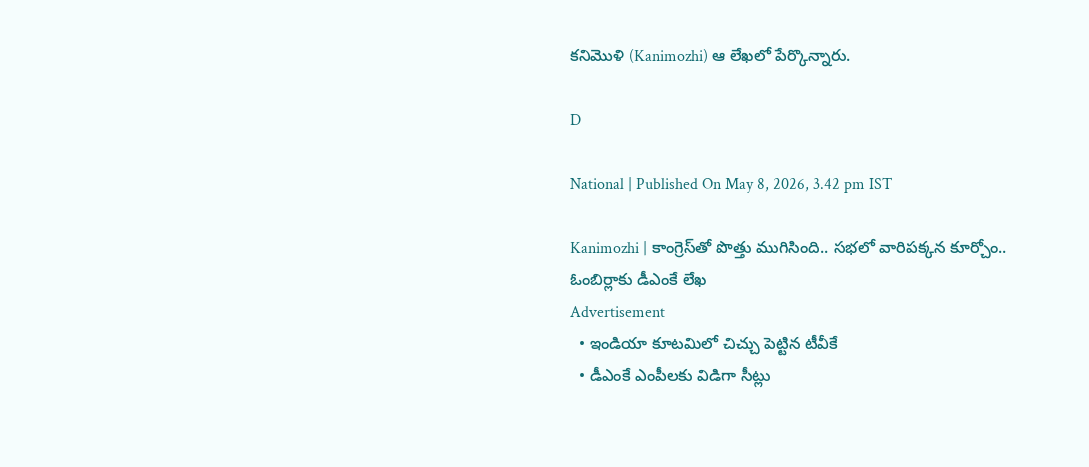క‌నిమొళి (Kanimozhi) ఆ లేఖ‌లో పేర్కొన్నారు.

D

National | Published On May 8, 2026, 3.42 pm IST

Kanimozhi | కాంగ్రెస్‌తో పొత్తు ముగిసింది.. స‌భ‌లో వారిప‌క్క‌న కూర్చోం.. ఓంబిర్లాకు డీఎంకే లేఖ‌
Advertisement
  • ఇండియా కూట‌మిలో చిచ్చు పెట్టిన టీవీకే
  • డీఎంకే ఎంపీల‌కు విడిగా సీట్లు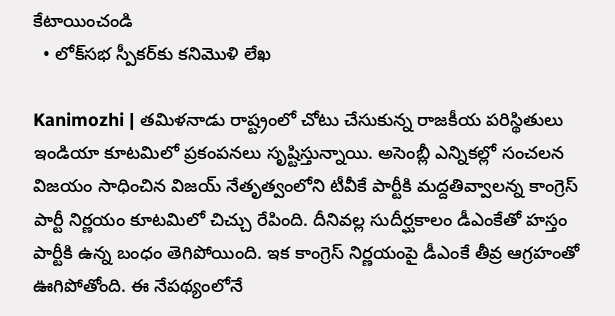కేటాయించండి
  • లోక్‌స‌భ స్పీక‌ర్‌కు క‌నిమొళి లేఖ‌

Kanimozhi | త‌మిళ‌నాడు రాష్ట్రంలో చోటు చేసుకున్న రాజ‌కీయ ప‌రిస్థితులు ఇండియా కూట‌మిలో ప్ర‌కంప‌న‌లు సృష్టిస్తున్నాయి. అసెంబ్లీ ఎన్నిక‌ల్లో సంచ‌ల‌న విజ‌యం సాధించిన‌ విజ‌య్ నేతృత్వంలోని టీవీకే పార్టీకి మ‌ద్ద‌తివ్వాల‌న్న‌ కాంగ్రెస్ పార్టీ నిర్ణ‌యం కూట‌మిలో చిచ్చు రేపింది. దీనివ‌ల్ల సుదీర్ఘ‌కాలం డీఎంకేతో హ‌స్తం పార్టీకి ఉన్న బంధం తెగిపోయింది. ఇక కాంగ్రెస్ నిర్ణ‌యంపై డీఎంకే తీవ్ర ఆగ్ర‌హంతో ఊగిపోతోంది. ఈ నేప‌థ్యంలోనే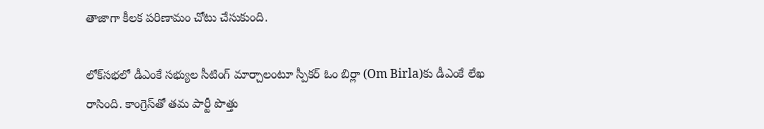తాజాగా కీల‌క ప‌రిణామం చోటు చేసుకుంది.

లోక్‌స‌భ‌లో డీఎంకే స‌భ్యుల సీటింగ్ మార్చాలంటూ స్పీక‌ర్ ఓం బిర్లా (Om Birla)కు డీఎంకే లేఖ రాసింది. కాంగ్రెస్‌తో త‌మ పార్టీ పొత్తు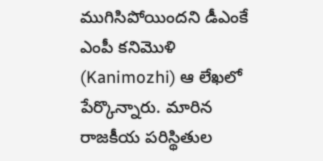ముగిసిపోయింద‌ని డీఎంకే ఎంపీ క‌నిమొళి (Kanimozhi) ఆ లేఖ‌లో పేర్కొన్నారు. మారిన రాజ‌కీయ ప‌రిస్థితుల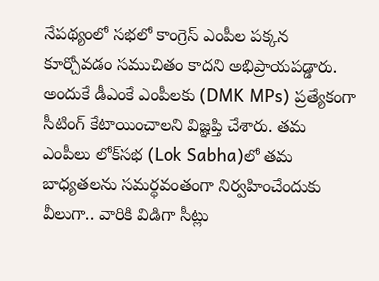నేప‌థ్యంలో స‌భ‌లో కాంగ్రెస్ ఎంపీల ప‌క్క‌న కూర్చోవ‌డం స‌ముచితం కాద‌ని అభిప్రాయ‌ప‌డ్డారు. అందుకే డీఎంకే ఎంపీల‌కు (DMK MPs) ప్ర‌త్యేకంగా సీటింగ్ కేటాయించాల‌ని విజ్ఞ‌ప్తి చేశారు. త‌మ ఎంపీలు లోక్‌స‌భ‌ (Lok Sabha)లో త‌మ బాధ్య‌త‌ల‌ను స‌మ‌ర్థ‌వంతంగా నిర్వ‌హించేందుకు వీలుగా.. వారికి విడిగా సీట్లు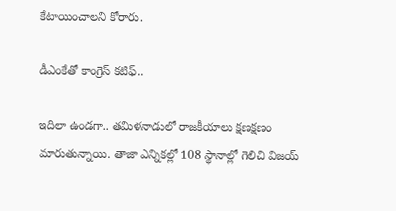కేటాయించాల‌ని కోరారు.

డీఎంకేతో కాంగ్రెస్ క‌టిఫ్‌..

ఇదిలా ఉండ‌గా.. త‌మిళ‌నాడులో రాజ‌కీయాలు క్ష‌ణ‌క్ష‌ణం మారుతున్నాయి. తాజా ఎన్నిక‌ల్లో 108 స్థానాల్లో గెలిచి విజ‌య్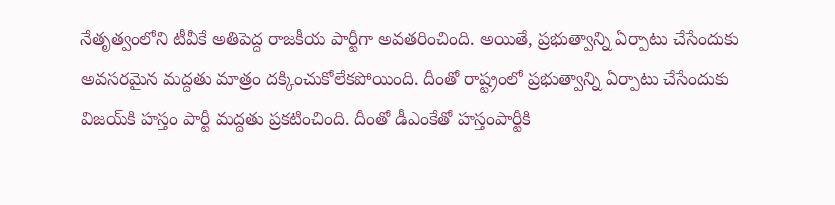నేతృత్వంలోని టీవీకే అతిపెద్ద రాజ‌కీయ పార్టీగా అవ‌త‌రించింది. అయితే, ప్ర‌భుత్వాన్ని ఏర్పాటు చేసేందుకు అవ‌స‌ర‌మైన మ‌ద్ద‌తు మాత్రం ద‌క్కించుకోలేక‌పోయింది. దీంతో రాష్ట్రంలో ప్ర‌భుత్వాన్ని ఏర్పాటు చేసేందుకు విజ‌య్‌కి హ‌స్తం పార్టీ మ‌ద్ద‌తు ప్ర‌క‌టించింది. దీంతో డీఎంకేతో హ‌స్తంపార్టీకి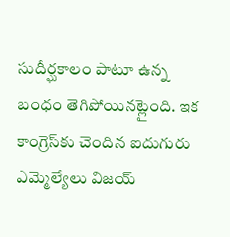సుదీర్ఘ‌కాలం పాటూ ఉన్న బంధం తెగిపోయినట్లైంది. ఇక కాంగ్రెస్‌కు చెందిన ఐదుగురు ఎమ్మెల్యేలు విజ‌య్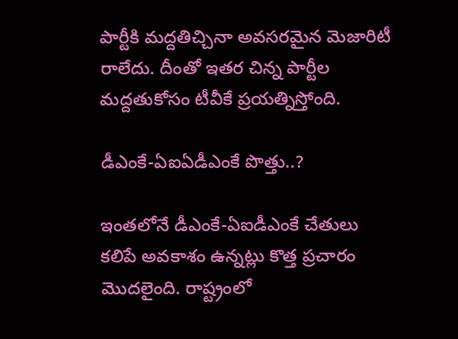పార్టీకి మ‌ద్ద‌తిచ్చినా అవ‌స‌ర‌మైన మెజారిటీ రాలేదు. దీంతో ఇత‌ర చిన్న పార్టీల మ‌ద్ద‌తుకోసం టీవీకే ప్ర‌య‌త్నిస్తోంది.

డీఎంకే-ఏఐఏడీఎంకే పొత్తు..?

ఇంత‌లోనే డీఎంకే-ఏఐడీఎంకే చేతులు క‌లిపే అవ‌కాశం ఉన్న‌ట్లు కొత్త ప్ర‌చారం మొద‌లైంది. రాష్ట్రంలో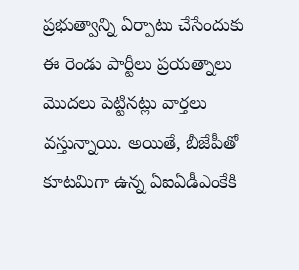ప్ర‌భుత్వాన్ని ఏర్పాటు చేసేందుకు ఈ రెండు పార్టీలు ప్ర‌య‌త్నాలు మొద‌లు పెట్టిన‌ట్లు వార్త‌లు వ‌స్తున్నాయి. అయితే, బీజేపీతో కూట‌మిగా ఉన్న ఏఐఏడీఎంకేకి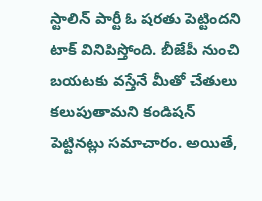స్టాలిన్ పార్టీ ఓ ష‌ర‌తు పెట్టింద‌ని టాక్ వినిపిస్తోంది. బీజేపీ నుంచి బ‌య‌ట‌కు వ‌స్తేనే మీతో చేతులు కలుపుతామ‌ని కండిష‌న్ పెట్టిన‌ట్లు స‌మాచారం. అయితే,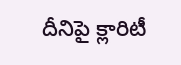దీనిపై క్లారిటీ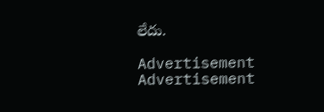లేదు.

Advertisement
Advertisement